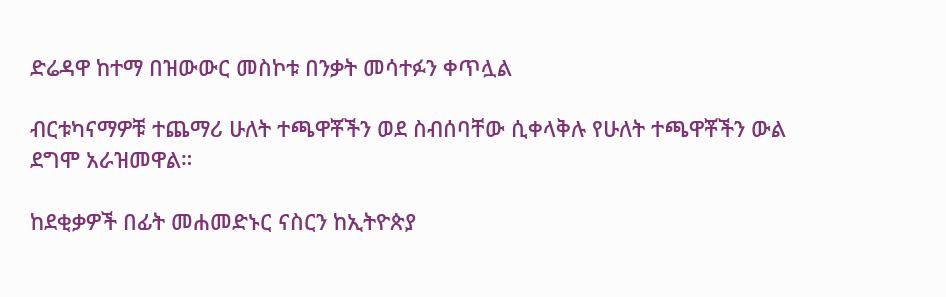ድሬዳዋ ከተማ በዝውውር መስኮቱ በንቃት መሳተፉን ቀጥሏል

ብርቱካናማዎቹ ተጨማሪ ሁለት ተጫዋቾችን ወደ ስብሰባቸው ሲቀላቅሉ የሁለት ተጫዋቾችን ውል ደግሞ አራዝመዋል።

ከደቂቃዎች በፊት መሐመድኑር ናስርን ከኢትዮጵያ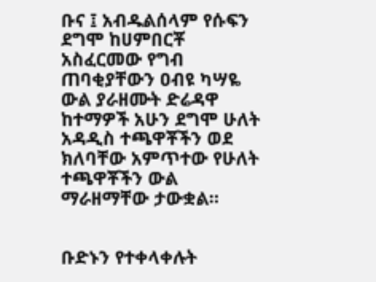ቡና ፤ አብዱልሰላም የሱፍን ደግሞ ከሀምበርቾ አስፈርመው የግብ ጠባቂያቸውን ዐብዩ ካሣዬ ውል ያራዘሙት ድሬዳዋ ከተማዎች አሁን ደግሞ ሁለት አዳዲስ ተጫዋቾችን ወደ ክለባቸው አምጥተው የሁለት ተጫዋቾችን ውል ማራዘማቸው ታውቋል።


ቡድኑን የተቀላቀሉት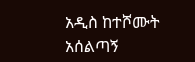አዲስ ከተሾሙት አሰልጣኝ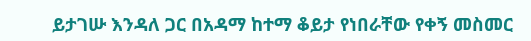ይታገሡ እንዳለ ጋር በአዳማ ከተማ ቆይታ የነበራቸው የቀኝ መስመር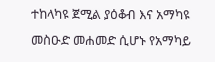ተከላካዩ ጀሚል ያዕቆብ እና አማካዩ መስዑድ መሐመድ ሲሆኑ የአማካይ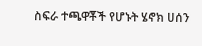ስፍራ ተጫዋቾች የሆኑት ሄኖክ ሀሰን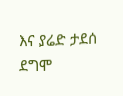እና ያሬድ ታደሰ ደግሞ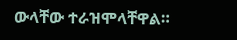ውላቸው ተራዝሞላቸዋል።